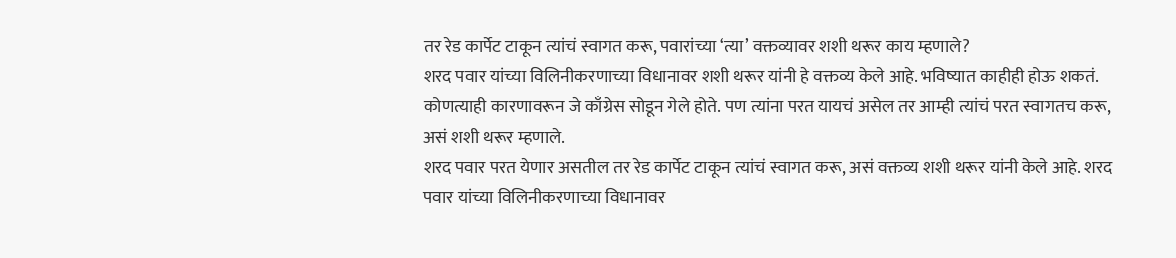तर रेड कार्पेट टाकून त्यांचं स्वागत करू, पवारांच्या ‘त्या’ वक्तव्यावर शशी थरूर काय म्हणाले?
शरद पवार यांच्या विलिनीकरणाच्या विधानावर शशी थरूर यांनी हे वक्तव्य केले आहे. भविष्यात काहीही होऊ शकतं. कोणत्याही कारणावरून जे काँग्रेस सोडून गेले होते. पण त्यांना परत यायचं असेल तर आम्ही त्यांचं परत स्वागतच करू, असं शशी थरूर म्हणाले.
शरद पवार परत येणार असतील तर रेड कार्पेट टाकून त्यांचं स्वागत करू, असं वक्तव्य शशी थरूर यांनी केले आहे. शरद पवार यांच्या विलिनीकरणाच्या विधानावर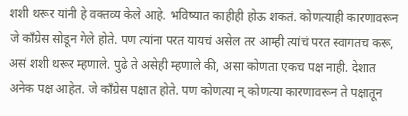शशी थरूर यांनी हे वक्तव्य केले आहे. भविष्यात काहीही होऊ शकतं. कोणत्याही कारणावरून जे काँग्रेस सोडून गेले होते. पण त्यांना परत यायचं असेल तर आम्ही त्यांचं परत स्वागतच करू, असं शशी थरूर म्हणाले. पुढे ते असेही म्हणाले की, असा कोणता एकच पक्ष नाही. देशात अनेक पक्ष आहेत. जे काँग्रेस पक्षात होते. पण कोणत्या न् कोणत्या कारणावरून ते पक्षातून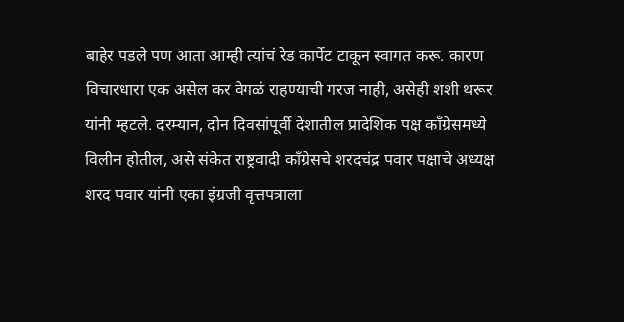बाहेर पडले पण आता आम्ही त्यांचं रेड कार्पेट टाकून स्वागत करू. कारण विचारधारा एक असेल कर वेगळं राहण्याची गरज नाही, असेही शशी थरूर यांनी म्हटले. दरम्यान, दोन दिवसांपूर्वी देशातील प्रादेशिक पक्ष काँग्रेसमध्ये विलीन होतील, असे संकेत राष्ट्रवादी काँग्रेसचे शरदचंद्र पवार पक्षाचे अध्यक्ष शरद पवार यांनी एका इंग्रजी वृत्तपत्राला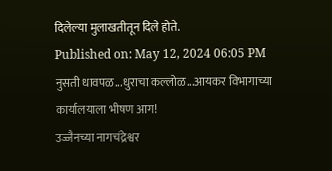दिलेल्या मुलाखतीतून दिले होते.
Published on: May 12, 2024 06:05 PM
नुसती धावपळ...धुराचा कल्लोळ...आयकर विभागाच्या कार्यालयाला भीषण आग!
उज्जैनच्या नागचंद्रेश्वर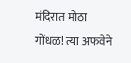मंदिरात मोठा गोंधळ! त्या अफवेने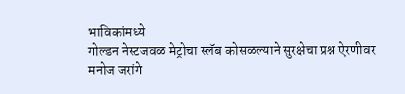भाविकांमध्ये
गोल्डन नेस्टजवळ मेट्रोचा स्लॅब कोसळल्याने सुरक्षेचा प्रश्न ऐरणीवर
मनोज जरांगे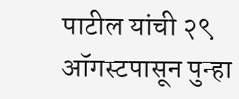पाटील यांची २९ ऑगस्टपासून पुन्हा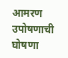आमरण उपोषणाची घोषणा